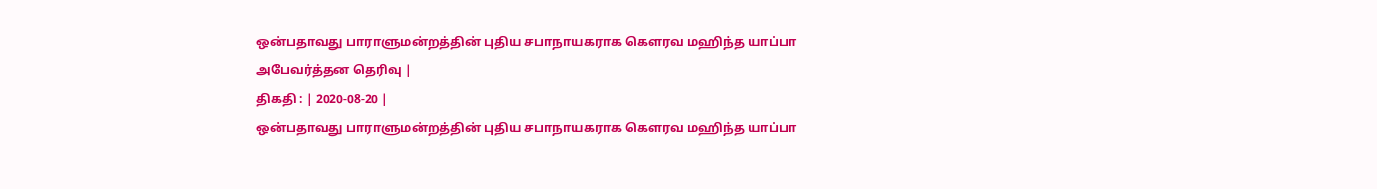ஒன்பதாவது பாராளுமன்றத்தின் புதிய சபாநாயகராக கௌரவ மஹிந்த யாப்பா அபேவர்த்தன தெரிவு |
திகதி : | 2020-08-20 |
ஒன்பதாவது பாராளுமன்றத்தின் புதிய சபாநாயகராக கௌரவ மஹிந்த யாப்பா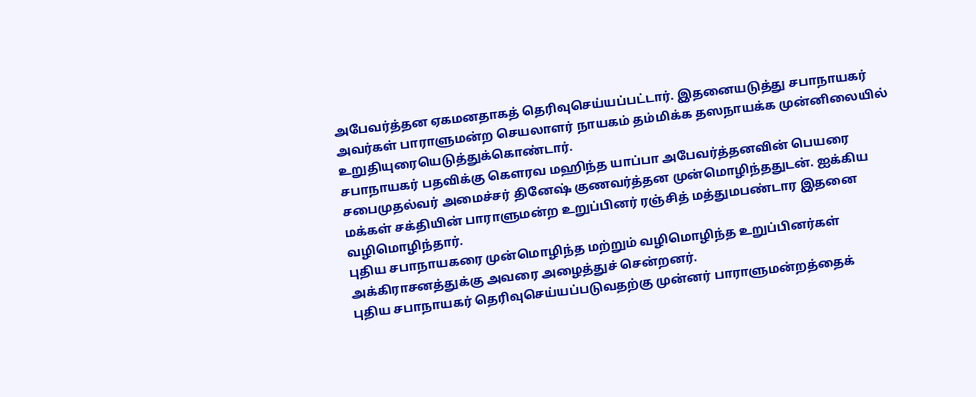அபேவர்த்தன ஏகமனதாகத் தெரிவுசெய்யப்பட்டார். இதனையடுத்து சபாநாயகர் அவர்கள் பாராளுமன்ற செயலாளர் நாயகம் தம்மிக்க தஸநாயக்க முன்னிலையில் உறுதியுரையெடுத்துக்கொண்டார்.
சபாநாயகர் பதவிக்கு கௌரவ மஹிந்த யாப்பா அபேவர்த்தனவின் பெயரை சபைமுதல்வர் அமைச்சர் தினேஷ் குணவர்த்தன முன்மொழிந்ததுடன். ஐக்கிய மக்கள் சக்தியின் பாராளுமன்ற உறுப்பினர் ரஞ்சித் மத்துமபண்டார இதனை வழிமொழிந்தார்.
புதிய சபாநாயகரை முன்மொழிந்த மற்றும் வழிமொழிந்த உறுப்பினர்கள் அக்கிராசனத்துக்கு அவரை அழைத்துச் சென்றனர்.
புதிய சபாநாயகர் தெரிவுசெய்யப்படுவதற்கு முன்னர் பாராளுமன்றத்தைக்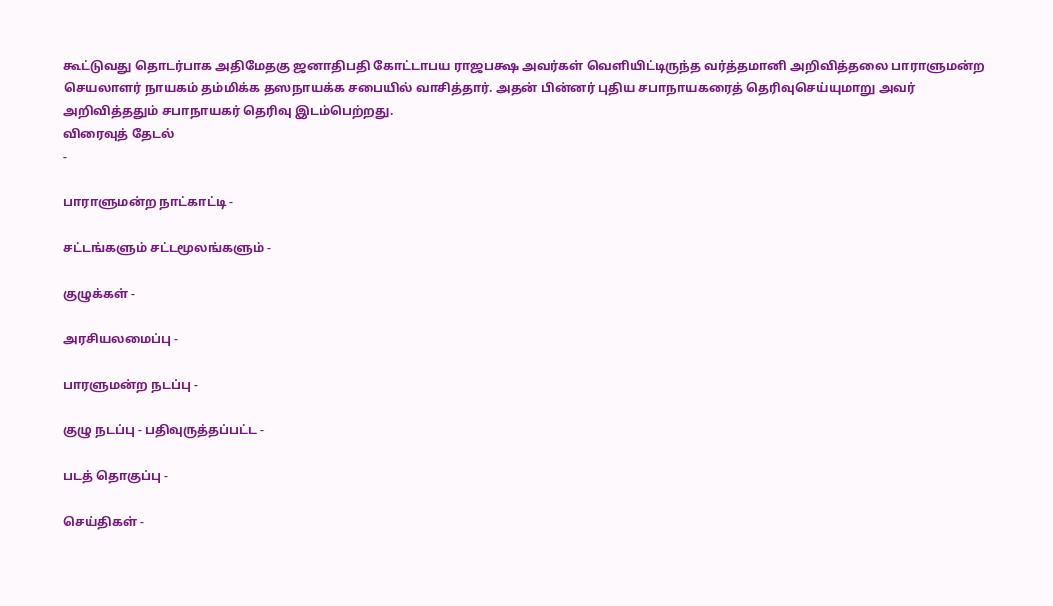கூட்டுவது தொடர்பாக அதிமேதகு ஜனாதிபதி கோட்டாபய ராஜபக்ஷ அவர்கள் வெளியிட்டிருந்த வர்த்தமானி அறிவித்தலை பாராளுமன்ற செயலாளர் நாயகம் தம்மிக்க தஸநாயக்க சபையில் வாசித்தார். அதன் பின்னர் புதிய சபாநாயகரைத் தெரிவுசெய்யுமாறு அவர் அறிவித்ததும் சபாநாயகர் தெரிவு இடம்பெற்றது.
விரைவுத் தேடல்
-

பாராளுமன்ற நாட்காட்டி -

சட்டங்களும் சட்டமூலங்களும் -

குழுக்கள் -

அரசியலமைப்பு -

பாரளுமன்ற நடப்பு -

குழு நடப்பு - பதிவுருத்தப்பட்ட -

படத் தொகுப்பு -

செய்திகள் -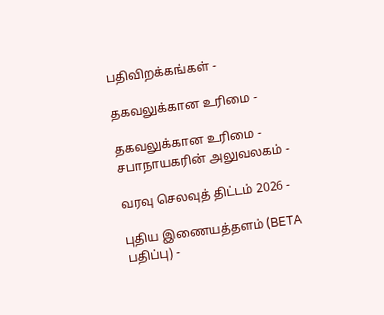பதிவிறக்கங்கள் -

தகவலுக்கான உரிமை -

தகவலுக்கான உரிமை - சபாநாயகரின் அலுவலகம் -

வரவு செலவுத் திட்டம் 2026 -

புதிய இணையத்தளம் (BETA பதிப்பு) -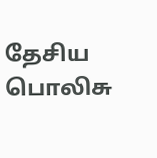தேசிய பொலிசு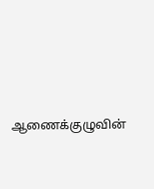ஆணைக்குழுவின்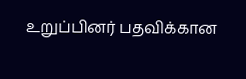உறுப்பினர் பதவிக்கான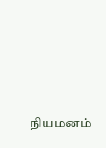நியமனம்